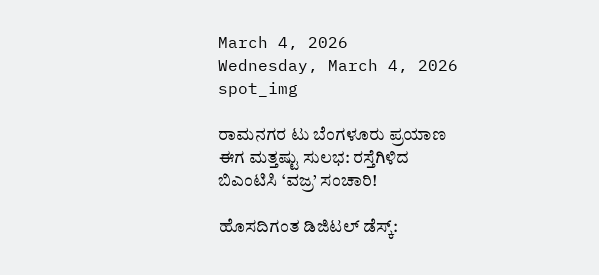March 4, 2026
Wednesday, March 4, 2026
spot_img

ರಾಮನಗರ ಟು ಬೆಂಗಳೂರು ಪ್ರಯಾಣ ಈಗ ಮತ್ತಷ್ಟು ಸುಲಭ: ರಸ್ತೆಗಿಳಿದ ಬಿಎಂಟಿಸಿ ‘ವಜ್ರ’ ಸಂಚಾರಿ!

ಹೊಸದಿಗಂತ ಡಿಜಿಟಲ್ ಡೆಸ್ಕ್: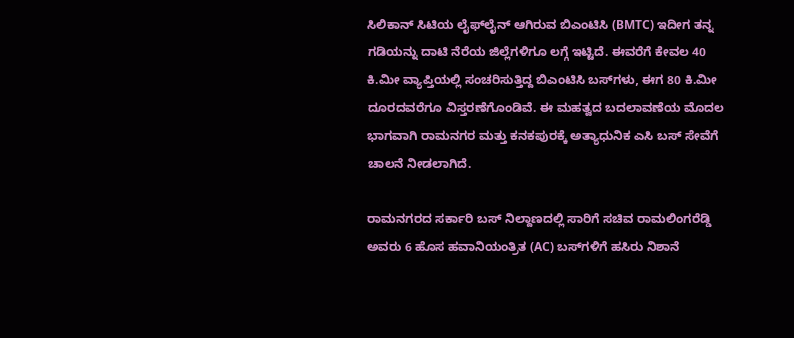ಸಿಲಿಕಾನ್ ಸಿಟಿಯ ಲೈಫ್‌ಲೈನ್ ಆಗಿರುವ ಬಿಎಂಟಿಸಿ (BMTC) ಇದೀಗ ತನ್ನ ಗಡಿಯನ್ನು ದಾಟಿ ನೆರೆಯ ಜಿಲ್ಲೆಗಳಿಗೂ ಲಗ್ಗೆ ಇಟ್ಟಿದೆ. ಈವರೆಗೆ ಕೇವಲ 40 ಕಿ.ಮೀ ವ್ಯಾಪ್ತಿಯಲ್ಲಿ ಸಂಚರಿಸುತ್ತಿದ್ದ ಬಿಎಂಟಿಸಿ ಬಸ್‌ಗಳು, ಈಗ 80 ಕಿ.ಮೀ ದೂರದವರೆಗೂ ವಿಸ್ತರಣೆಗೊಂಡಿವೆ. ಈ ಮಹತ್ವದ ಬದಲಾವಣೆಯ ಮೊದಲ ಭಾಗವಾಗಿ ರಾಮನಗರ ಮತ್ತು ಕನಕಪುರಕ್ಕೆ ಅತ್ಯಾಧುನಿಕ ಎಸಿ ಬಸ್ ಸೇವೆಗೆ ಚಾಲನೆ ನೀಡಲಾಗಿದೆ.

ರಾಮನಗರದ ಸರ್ಕಾರಿ ಬಸ್ ನಿಲ್ದಾಣದಲ್ಲಿ ಸಾರಿಗೆ ಸಚಿವ ರಾಮಲಿಂಗರೆಡ್ಡಿ ಅವರು 6 ಹೊಸ ಹವಾನಿಯಂತ್ರಿತ (AC) ಬಸ್‌ಗಳಿಗೆ ಹಸಿರು ನಿಶಾನೆ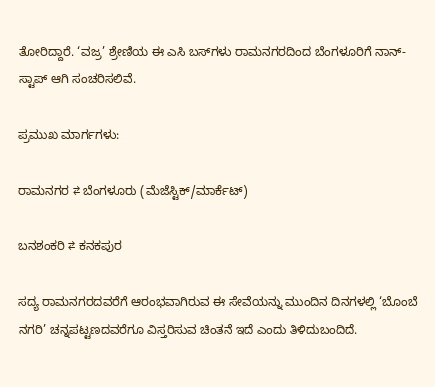ತೋರಿದ್ದಾರೆ. ‘ವಜ್ರ’ ಶ್ರೇಣಿಯ ಈ ಎಸಿ ಬಸ್‌ಗಳು ರಾಮನಗರದಿಂದ ಬೆಂಗಳೂರಿಗೆ ನಾನ್-ಸ್ಟಾಪ್ ಆಗಿ ಸಂಚರಿಸಲಿವೆ.

ಪ್ರಮುಖ ಮಾರ್ಗಗಳು:

ರಾಮನಗರ ⇄ ಬೆಂಗಳೂರು (ಮೆಜೆಸ್ಟಿಕ್/ಮಾರ್ಕೆಟ್)

ಬನಶಂಕರಿ ⇄ ಕನಕಪುರ

ಸದ್ಯ ರಾಮನಗರದವರೆಗೆ ಆರಂಭವಾಗಿರುವ ಈ ಸೇವೆಯನ್ನು ಮುಂದಿನ ದಿನಗಳಲ್ಲಿ ‘ಬೊಂಬೆ ನಗರಿ’ ಚನ್ನಪಟ್ಟಣದವರೆಗೂ ವಿಸ್ತರಿಸುವ ಚಿಂತನೆ ಇದೆ ಎಂದು ತಿಳಿದುಬಂದಿದೆ.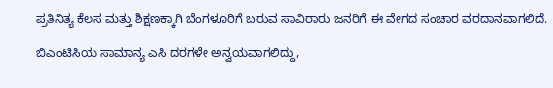ಪ್ರತಿನಿತ್ಯ ಕೆಲಸ ಮತ್ತು ಶಿಕ್ಷಣಕ್ಕಾಗಿ ಬೆಂಗಳೂರಿಗೆ ಬರುವ ಸಾವಿರಾರು ಜನರಿಗೆ ಈ ವೇಗದ ಸಂಚಾರ ವರದಾನವಾಗಲಿದೆ.

ಬಿಎಂಟಿಸಿಯ ಸಾಮಾನ್ಯ ಎಸಿ ದರಗಳೇ ಅನ್ವಯವಾಗಲಿದ್ದು,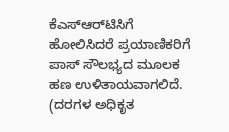ಕೆಎಸ್‌ಆರ್‌ಟಿಸಿಗೆ ಹೋಲಿಸಿದರೆ ಪ್ರಯಾಣಿಕರಿಗೆ ಪಾಸ್ ಸೌಲಭ್ಯದ ಮೂಲಕ ಹಣ ಉಳಿತಾಯವಾಗಲಿದೆ. (ದರಗಳ ಅಧಿಕೃತ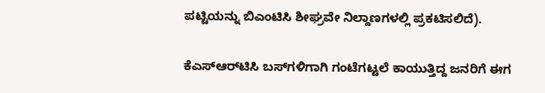ಪಟ್ಟಿಯನ್ನು ಬಿಎಂಟಿಸಿ ಶೀಘ್ರವೇ ನಿಲ್ದಾಣಗಳಲ್ಲಿ ಪ್ರಕಟಿಸಲಿದೆ).

ಕೆಎಸ್‌ಆರ್‌ಟಿಸಿ ಬಸ್‌ಗಳಿಗಾಗಿ ಗಂಟೆಗಟ್ಟಲೆ ಕಾಯುತ್ತಿದ್ದ ಜನರಿಗೆ ಈಗ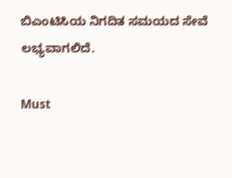ಬಿಎಂಟಿಸಿಯ ನಿಗದಿತ ಸಮಯದ ಸೇವೆ ಲಭ್ಯವಾಗಲಿದೆ.

Must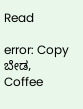Read

error: Copy ಬೇಡ, Coffee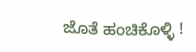ಜೊತೆ ಹಂಚಿಕೊಳ್ಳಿ !